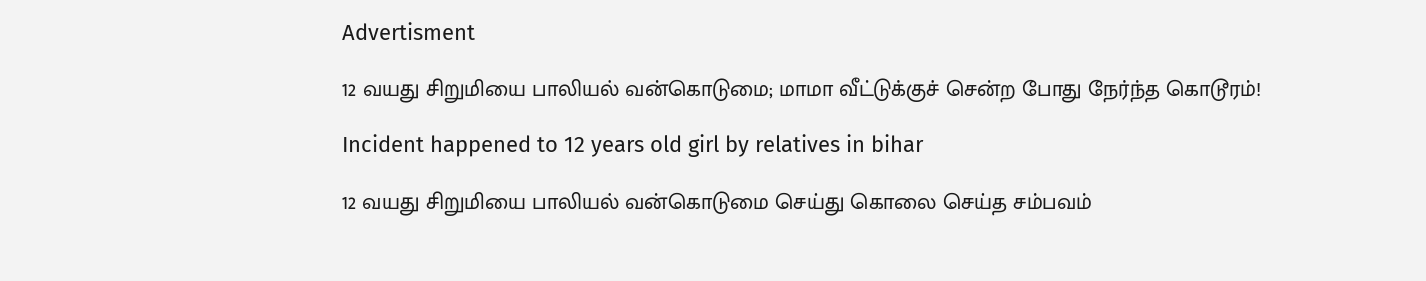Advertisment

12 வயது சிறுமியை பாலியல் வன்கொடுமை; மாமா வீட்டுக்குச் சென்ற போது நேர்ந்த கொடூரம்!

Incident happened to 12 years old girl by relatives in bihar

12 வயது சிறுமியை பாலியல் வன்கொடுமை செய்து கொலை செய்த சம்பவம்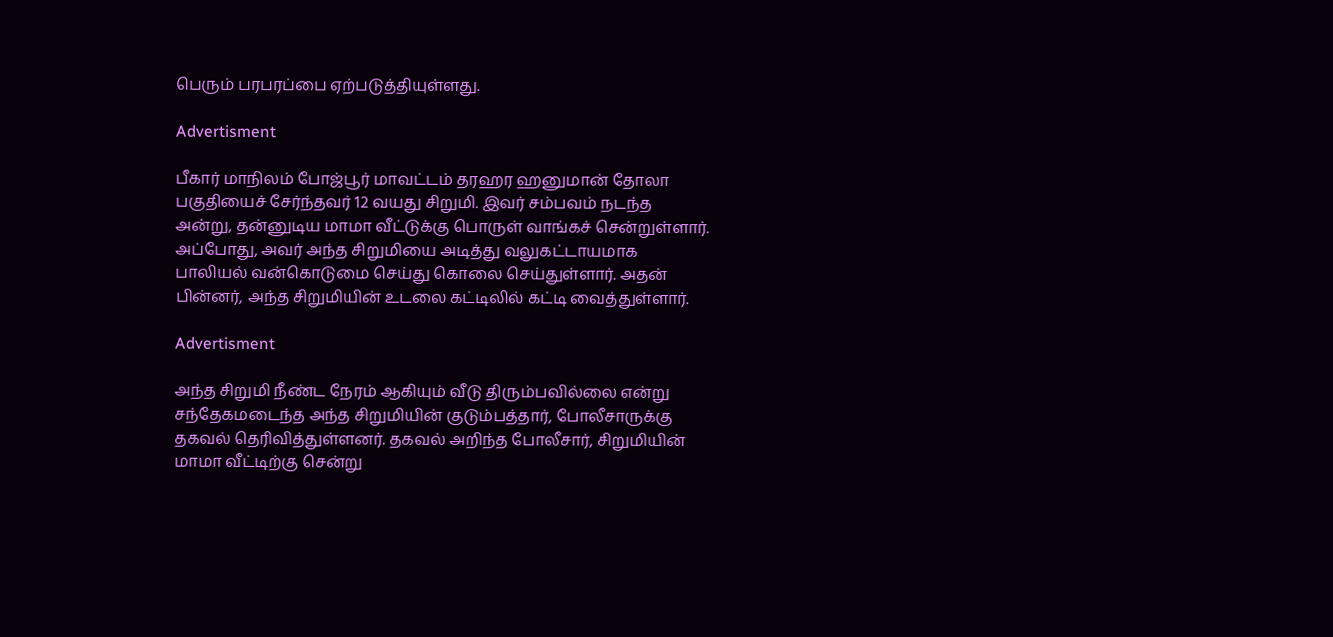பெரும் பரபரப்பை ஏற்படுத்தியுள்ளது.

Advertisment

பீகார் மாநிலம் போஜ்பூர் மாவட்டம் தரஹர ஹனுமான் தோலா பகுதியைச் சேர்ந்தவர் 12 வயது சிறுமி. இவர் சம்பவம் நடந்த அன்று, தன்னுடிய மாமா வீட்டுக்கு பொருள் வாங்கச் சென்றுள்ளார். அப்போது, அவர் அந்த சிறுமியை அடித்து வலுகட்டாயமாக பாலியல் வன்கொடுமை செய்து கொலை செய்துள்ளார். அதன் பின்னர், அந்த சிறுமியின் உடலை கட்டிலில் கட்டி வைத்துள்ளார்.

Advertisment

அந்த சிறுமி நீண்ட நேரம் ஆகியும் வீடு திரும்பவில்லை என்று சந்தேகமடைந்த அந்த சிறுமியின் குடும்பத்தார், போலீசாருக்கு தகவல் தெரிவித்துள்ளனர். தகவல் அறிந்த போலீசார், சிறுமியின் மாமா வீட்டிற்கு சென்று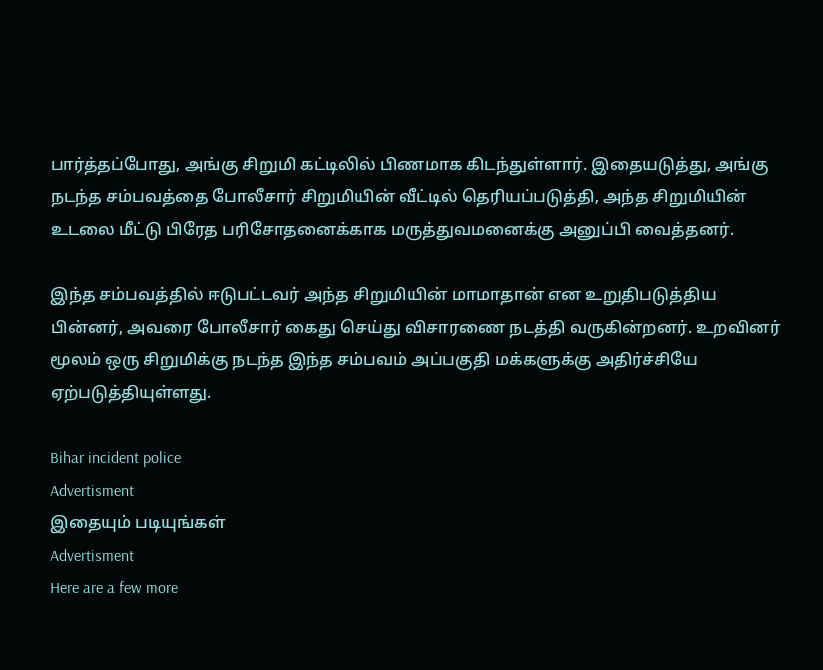பார்த்தப்போது, அங்கு சிறுமி கட்டிலில் பிணமாக கிடந்துள்ளார். இதையடுத்து, அங்கு நடந்த சம்பவத்தை போலீசார் சிறுமியின் வீட்டில் தெரியப்படுத்தி, அந்த சிறுமியின் உடலை மீட்டு பிரேத பரிசோதனைக்காக மருத்துவமனைக்கு அனுப்பி வைத்தனர்.

இந்த சம்பவத்தில் ஈடுபட்டவர் அந்த சிறுமியின் மாமாதான் என உறுதிபடுத்திய பின்னர், அவரை போலீசார் கைது செய்து விசாரணை நடத்தி வருகின்றனர். உறவினர் மூலம் ஒரு சிறுமிக்கு நடந்த இந்த சம்பவம் அப்பகுதி மக்களுக்கு அதிர்ச்சியே ஏற்படுத்தியுள்ளது.

Bihar incident police
Advertisment
இதையும் படியுங்கள்
Advertisment
Here are a few more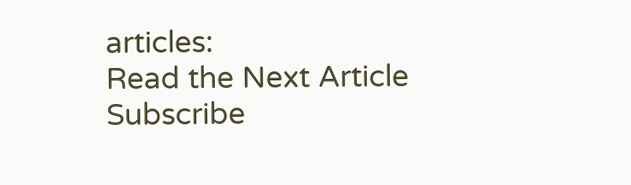articles:
Read the Next Article
Subscribe